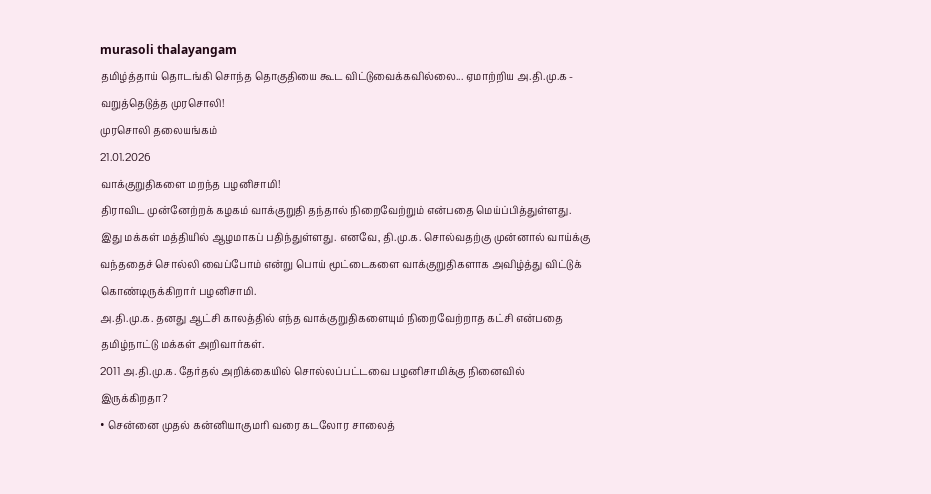murasoli thalayangam
தமிழ்த்தாய் தொடங்கி சொந்த தொகுதியை கூட விட்டுவைக்கவில்லை... ஏமாற்றிய அ.தி.மு.க - வறுத்தெடுத்த முரசொலி!
முரசொலி தலையங்கம்
21.01.2026
வாக்குறுதிகளை மறந்த பழனிசாமி!
திராவிட முன்னேற்றக் கழகம் வாக்குறுதி தந்தால் நிறைவேற்றும் என்பதை மெய்ப்பித்துள்ளது. இது மக்கள் மத்தியில் ஆழமாகப் பதிந்துள்ளது. எனவே, தி.மு.க. சொல்வதற்கு முன்னால் வாய்க்கு வந்ததைச் சொல்லி வைப்போம் என்று பொய் மூட்டைகளை வாக்குறுதிகளாக அவிழ்த்து விட்டுக் கொண்டிருக்கிறார் பழனிசாமி.
அ.தி.மு.க. தனது ஆட்சி காலத்தில் எந்த வாக்குறுதிகளையும் நிறைவேற்றாத கட்சி என்பதை தமிழ்நாட்டு மக்கள் அறிவார்கள்.
2011 அ.தி.மு.க. தேர்தல் அறிக்கையில் சொல்லப்பட்டவை பழனிசாமிக்கு நினைவில் இருக்கிறதா?
• சென்னை முதல் கன்னியாகுமரி வரை கடலோர சாலைத்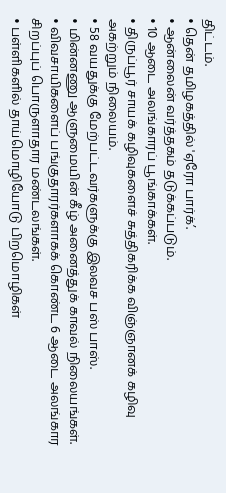திட்டம்.
• தென் தமிழகத்தில் 'ஏரோ பார்க்’.
• ஆன்லைன் வர்த்தகம் தடுக்கப்படும்.
• 10 ஆடை அலங்காரப் பூங்காக்கள்.
• திருப்பூர் சாயக் கழிவுகளைச் சுத்திகரிக்க விஞ்ஞானக் கழிவு அகற்றும் நிலையம்.
• 58 வயதுக்கு மேற்பட்டவர்களுக்கு இலவச பஸ் பாஸ்.
• மின்னணு ஆளுமையின் கீழ் அனைத்துக் காவல் நிலையங்கள்.
• விவசாயிகளைப் பங்குதாரர்களாகக் கொண்ட 6 ஆடை அலங்கார சிறப்புப் பொருளாதார மண்டலங்கள்.
• பள்ளிகளில் தாய்மொழியோடு பிறமொழிகள்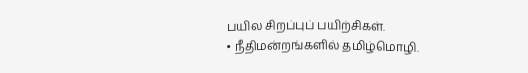பயில சிறப்புப் பயிற்சிகள்.
• நீதிமன்றங்களில் தமிழ்மொழி.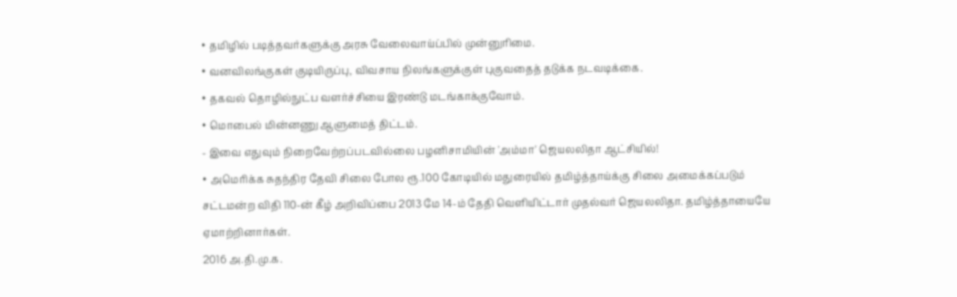• தமிழில் படித்தவர்களுக்கு அரசு வேலைவாய்ப்பில் முன்னுரிமை.
• வனவிலங்குகள் குடியிருப்பு, விவசாய நிலங்களுக்குள் புகுவதைத் தடுக்க நடவடிக்கை.
• தகவல் தொழில்நுட்ப வளர்ச்சியை இரண்டு மடங்காக்குவோம்.
• மொபைல் மின்னணு ஆளுமைத் திட்டம்.
- இவை எதுவும் நிறைவேற்றப்படவில்லை பழனிசாமியின் 'அம்மா' ஜெயலலிதா ஆட்சியில்!
• அமெரிக்க சுதந்திர தேவி சிலை போல ரூ.100 கோடியில் மதுரையில் தமிழ்த்தாய்க்கு சிலை அமைக்கப்படும் சட்டமன்ற விதி 110-ன் கீழ் அறிவிப்பை 2013 மே 14-ம் தேதி வெளியிட்டார் முதல்வர் ஜெயலலிதா. தமிழ்த்தாயையே ஏமாற்றினார்கள்.
2016 அ.தி.மு.க.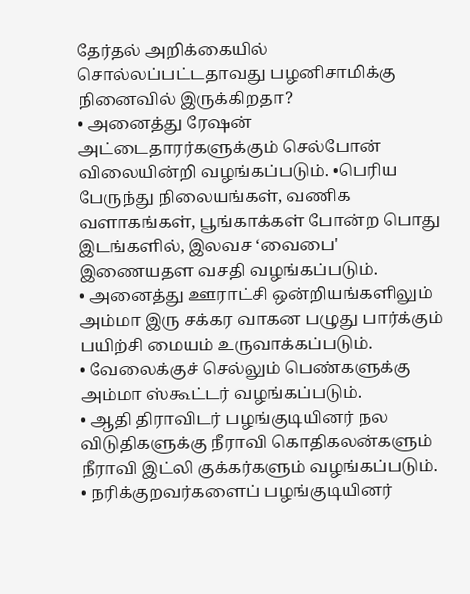தேர்தல் அறிக்கையில் சொல்லப்பட்டதாவது பழனிசாமிக்கு நினைவில் இருக்கிறதா?
• அனைத்து ரேஷன் அட்டைதாரர்களுக்கும் செல்போன் விலையின்றி வழங்கப்படும். •பெரிய பேருந்து நிலையங்கள், வணிக வளாகங்கள், பூங்காக்கள் போன்ற பொது இடங்களில், இலவச ‘வைபை' இணையதள வசதி வழங்கப்படும்.
• அனைத்து ஊராட்சி ஒன்றியங்களிலும் அம்மா இரு சக்கர வாகன பழுது பார்க்கும் பயிற்சி மையம் உருவாக்கப்படும்.
• வேலைக்குச் செல்லும் பெண்களுக்கு அம்மா ஸ்கூட்டர் வழங்கப்படும்.
• ஆதி திராவிடர் பழங்குடியினர் நல விடுதிகளுக்கு நீராவி கொதிகலன்களும் நீராவி இட்லி குக்கர்களும் வழங்கப்படும்.
• நரிக்குறவர்களைப் பழங்குடியினர்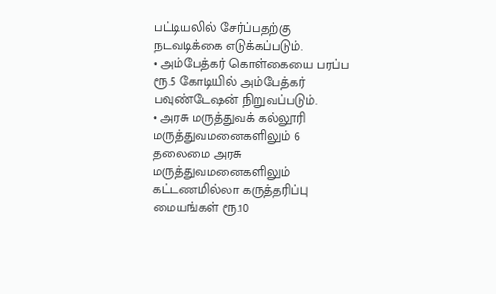பட்டியலில் சேர்ப்பதற்கு நடவடிக்கை எடுக்கப்படும்.
• அம்பேத்கர் கொள்கையை பரப்ப ரூ.5 கோடியில் அம்பேத்கர் பவுண்டேஷன் நிறுவப்படும்.
• அரசு மருத்துவக் கல்லூரி மருத்துவமனைகளிலும் 6 தலைமை அரசு மருத்துவமனைகளிலும் கட்டணமில்லா கருத்தரிப்பு மையங்கள் ரூ.10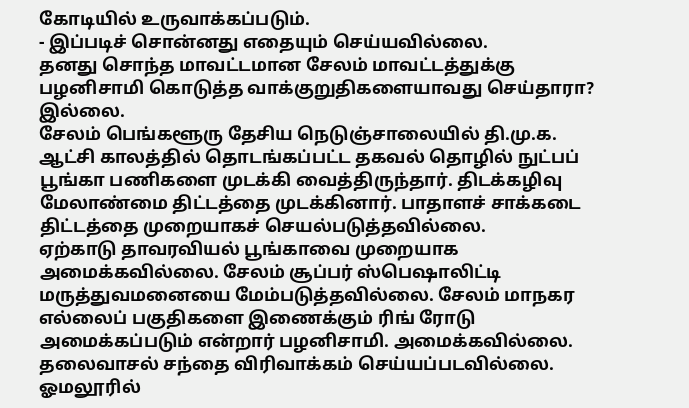கோடியில் உருவாக்கப்படும்.
- இப்படிச் சொன்னது எதையும் செய்யவில்லை.
தனது சொந்த மாவட்டமான சேலம் மாவட்டத்துக்கு பழனிசாமி கொடுத்த வாக்குறுதிகளையாவது செய்தாரா? இல்லை.
சேலம் பெங்களூரு தேசிய நெடுஞ்சாலையில் தி.மு.க. ஆட்சி காலத்தில் தொடங்கப்பட்ட தகவல் தொழில் நுட்பப் பூங்கா பணிகளை முடக்கி வைத்திருந்தார். திடக்கழிவு மேலாண்மை திட்டத்தை முடக்கினார். பாதாளச் சாக்கடை திட்டத்தை முறையாகச் செயல்படுத்தவில்லை.
ஏற்காடு தாவரவியல் பூங்காவை முறையாக அமைக்கவில்லை. சேலம் சூப்பர் ஸ்பெஷாலிட்டி மருத்துவமனையை மேம்படுத்தவில்லை. சேலம் மாநகர எல்லைப் பகுதிகளை இணைக்கும் ரிங் ரோடு அமைக்கப்படும் என்றார் பழனிசாமி. அமைக்கவில்லை. தலைவாசல் சந்தை விரிவாக்கம் செய்யப்படவில்லை. ஓமலூரில்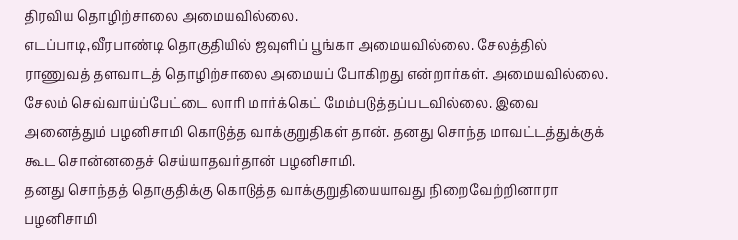திரவிய தொழிற்சாலை அமையவில்லை.
எடப்பாடி,வீரபாண்டி தொகுதியில் ஜவுளிப் பூங்கா அமையவில்லை. சேலத்தில் ராணுவத் தளவாடத் தொழிற்சாலை அமையப் போகிறது என்றார்கள். அமையவில்லை. சேலம் செவ்வாய்ப்பேட்டை லாரி மார்க்கெட் மேம்படுத்தப்படவில்லை. இவை அனைத்தும் பழனிசாமி கொடுத்த வாக்குறுதிகள் தான். தனது சொந்த மாவட்டத்துக்குக் கூட சொன்னதைச் செய்யாதவர்தான் பழனிசாமி.
தனது சொந்தத் தொகுதிக்கு கொடுத்த வாக்குறுதியையாவது நிறைவேற்றினாரா பழனிசாமி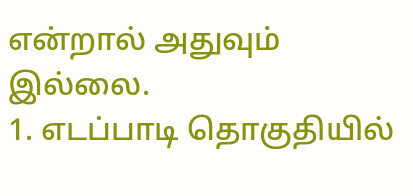என்றால் அதுவும் இல்லை.
1. எடப்பாடி தொகுதியில்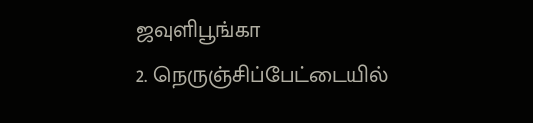ஜவுளிபூங்கா
2. நெருஞ்சிப்பேட்டையில்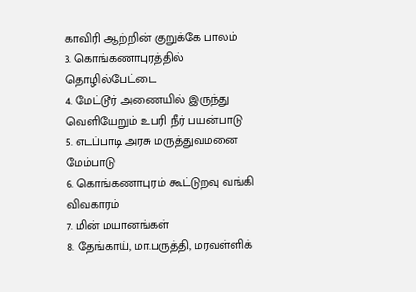காவிரி ஆற்றின் குறுக்கே பாலம்
3. கொங்கணாபுரத்தில் தொழில்பேட்டை
4. மேட்டூர் அணையில் இருந்து வெளியேறும் உபரி நீர் பயன்பாடு
5. எடப்பாடி அரசு மருத்துவமனை மேம்பாடு
6. கொங்கணாபுரம் கூட்டுறவு வங்கி விவகாரம்
7. மின் மயானங்கள்
8. தேங்காய், மா.பருத்தி, மரவள்ளிக்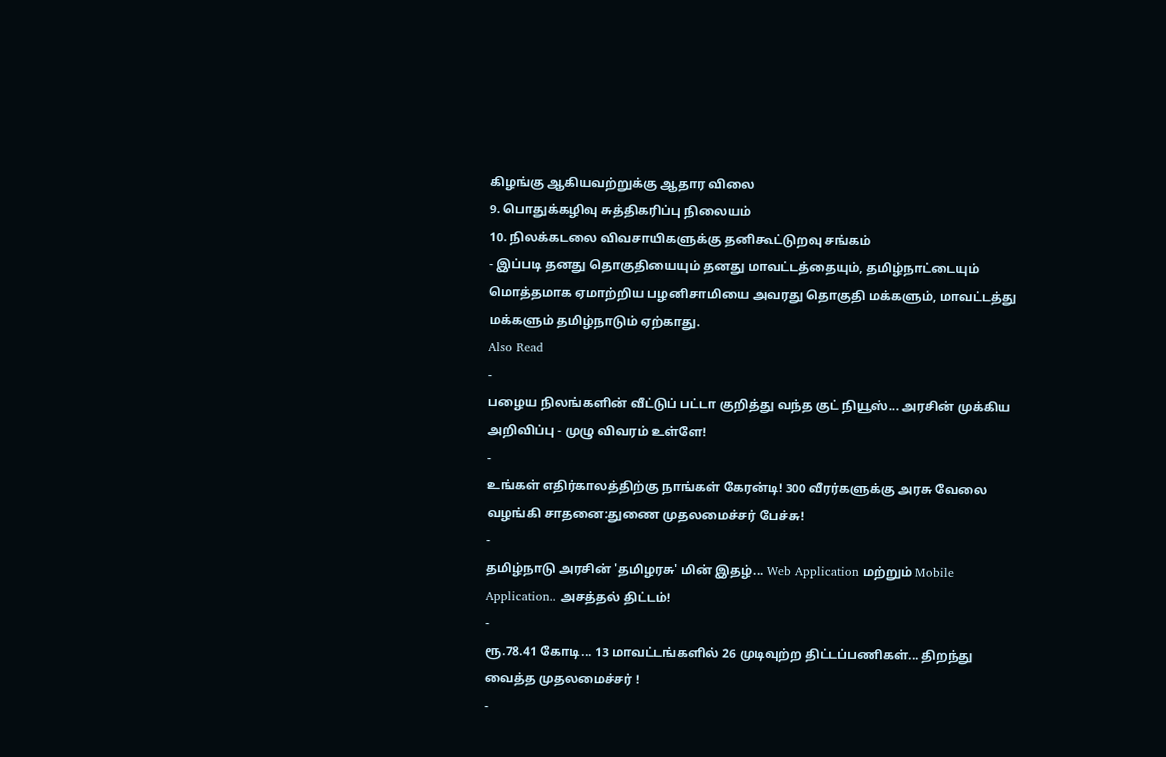கிழங்கு ஆகியவற்றுக்கு ஆதார விலை
9. பொதுக்கழிவு சுத்திகரிப்பு நிலையம்
10. நிலக்கடலை விவசாயிகளுக்கு தனிகூட்டுறவு சங்கம்
- இப்படி தனது தொகுதியையும் தனது மாவட்டத்தையும், தமிழ்நாட்டையும் மொத்தமாக ஏமாற்றிய பழனிசாமியை அவரது தொகுதி மக்களும், மாவட்டத்து மக்களும் தமிழ்நாடும் ஏற்காது.
Also Read
-
பழைய நிலங்களின் வீட்டுப் பட்டா குறித்து வந்த குட் நியூஸ்... அரசின் முக்கிய அறிவிப்பு - முழு விவரம் உள்ளே!
-
உங்கள் எதிர்காலத்திற்கு நாங்கள் கேரன்டி! 300 வீரர்களுக்கு அரசு வேலை வழங்கி சாதனை:துணை முதலமைச்சர் பேச்சு!
-
தமிழ்நாடு அரசின் 'தமிழரசு' மின் இதழ்... Web Application மற்றும் Mobile Application.. அசத்தல் திட்டம்!
-
ரூ.78.41 கோடி... 13 மாவட்டங்களில் 26 முடிவுற்ற திட்டப்பணிகள்... திறந்து வைத்த முதலமைச்சர் !
-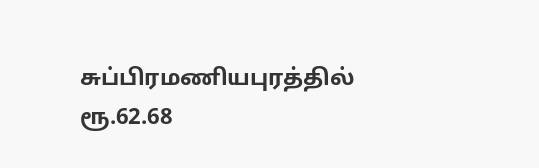சுப்பிரமணியபுரத்தில் ரூ.62.68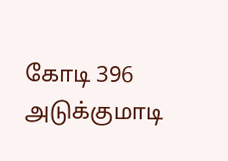கோடி 396 அடுக்குமாடி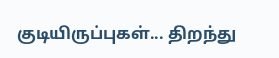குடியிருப்புகள்... திறந்து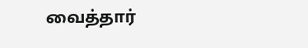வைத்தார்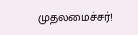முதலமைச்சர்!